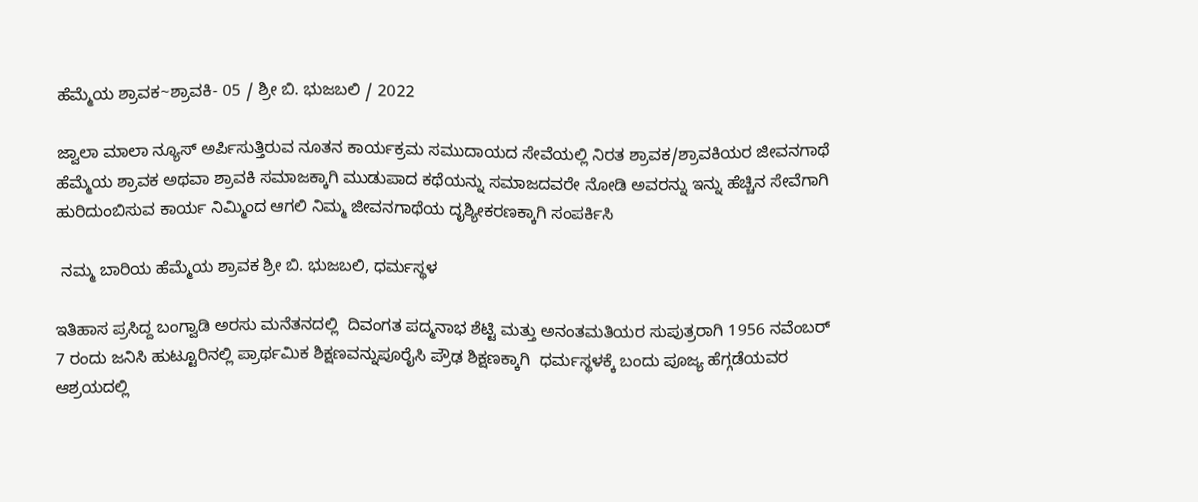ಹೆಮ್ಮೆಯ ಶ್ರಾವಕ~ಶ್ರಾವಕಿ- 05 / ಶ್ರೀ ಬಿ. ಭುಜಬಲಿ / 2022

ಜ್ವಾಲಾ ಮಾಲಾ ನ್ಯೂಸ್ ಅರ್ಪಿಸುತ್ತಿರುವ ನೂತನ ಕಾರ್ಯಕ್ರಮ ಸಮುದಾಯದ ಸೇವೆಯಲ್ಲಿ ನಿರತ ಶ್ರಾವಕ/ಶ್ರಾವಕಿಯರ ಜೀವನಗಾಥೆ ಹೆಮ್ಮೆಯ ಶ್ರಾವಕ ಅಥವಾ ಶ್ರಾವಕಿ ಸಮಾಜಕ್ಕಾಗಿ ಮುಡುಪಾದ ಕಥೆಯನ್ನು ಸಮಾಜದವರೇ ನೋಡಿ ಅವರನ್ನು ಇನ್ನು ಹೆಚ್ಚಿನ ಸೇವೆಗಾಗಿ ಹುರಿದುಂಬಿಸುವ ಕಾರ್ಯ ನಿಮ್ಮಿಂದ ಆಗಲಿ ನಿಮ್ಮ ಜೀವನಗಾಥೆಯ ದೃಶ್ಯೀಕರಣಕ್ಕಾಗಿ ಸಂಪರ್ಕಿಸಿ

 ನಮ್ಮ ಬಾರಿಯ ಹೆಮ್ಮೆಯ ಶ್ರಾವಕ ಶ್ರೀ ಬಿ. ಭುಜಬಲಿ, ಧರ್ಮಸ್ಥಳ

ಇತಿಹಾಸ ಪ್ರಸಿದ್ದ ಬಂಗ್ವಾಡಿ ಅರಸು ಮನೆತನದಲ್ಲಿ  ದಿವಂಗತ ಪದ್ಮನಾಭ ಶೆಟ್ಟಿ ಮತ್ತು ಅನಂತಮತಿಯರ ಸುಪುತ್ರರಾಗಿ 1956 ನವೆಂಬರ್ 7 ರಂದು ಜನಿಸಿ ಹುಟ್ಟೂರಿನಲ್ಲಿ ಪ್ರಾರ್ಥಮಿಕ ಶಿಕ್ಷಣವನ್ನುಪೂರೈಸಿ ಪ್ರೌಢ ಶಿಕ್ಷಣಕ್ಕಾಗಿ  ಧರ್ಮಸ್ಥಳಕ್ಕೆ ಬಂದು ಪೂಜ್ಯ ಹೆಗ್ಗಡೆಯವರ ಆಶ್ರಯದಲ್ಲಿ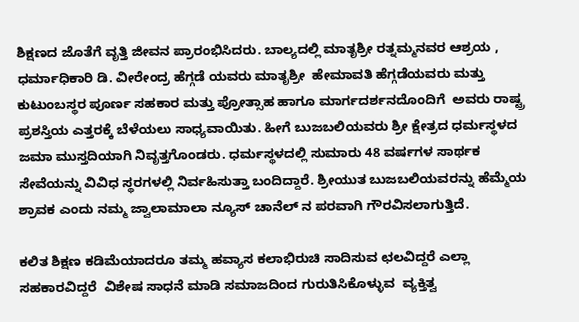ಶಿಕ್ಷಣದ ಜೊತೆಗೆ ವೃತ್ತಿ ಜೀವನ ಪ್ರಾರಂಭಿಸಿದರು. ಬಾಲ್ಯದಲ್ಲಿ ಮಾತೃಶ್ರೀ ರತ್ನಮ್ಮನವರ ಆಶ್ರಯ , ಧರ್ಮಾಧಿಕಾರಿ ಡಿ. ವೀರೇಂದ್ರ ಹೆಗ್ಗಡೆ ಯವರು ಮಾತೃಶ್ರೀ  ಹೇಮಾವತಿ ಹೆಗ್ಗಡೆಯವರು ಮತ್ತು ಕುಟುಂಬಸ್ಥರ ಪೂರ್ಣ ಸಹಕಾರ ಮತ್ತು ಪ್ರೋತ್ಸಾಹ ಹಾಗೂ ಮಾರ್ಗದರ್ಶನದೊಂದಿಗೆ  ಅವರು ರಾಷ್ಟ್ರ ಪ್ರಶಸ್ತಿಯ ಎತ್ತರಕ್ಕೆ ಬೆಳೆಯಲು ಸಾಧ್ಯವಾಯಿತು. ಹೀಗೆ ಬುಜಬಲಿಯವರು ಶ್ರೀ ಕ್ಷೇತ್ರದ ಧರ್ಮಸ್ಥಳದ ಜಮಾ ಮುಸ್ತದಿಯಾಗಿ ನಿವೃತ್ತಗೊಂಡರು. ಧರ್ಮಸ್ಥಳದಲ್ಲಿ ಸುಮಾರು 48 ವರ್ಷಗಳ ಸಾರ್ಥಕ ಸೇವೆಯನ್ನು ವಿವಿಧ ಸ್ಥರಗಳಲ್ಲಿ ನಿರ್ವಹಿಸುತ್ತಾ ಬಂದಿದ್ದಾರೆ. ಶ್ರೀಯುತ ಬುಜಬಲಿಯವರನ್ನು ಹೆಮ್ಮೆಯ ಶ್ರಾವಕ ಎಂದು ನಮ್ಮ ಜ್ವಾಲಾಮಾಲಾ ನ್ಯೂಸ್ ಚಾನೆಲ್ ನ ಪರವಾಗಿ ಗೌರವಿಸಲಾಗುತ್ತಿದೆ.

ಕಲಿತ ಶಿಕ್ಷಣ ಕಡಿಮೆಯಾದರೂ ತಮ್ಮ ಹವ್ಯಾಸ ಕಲಾಭಿರುಚಿ ಸಾದಿಸುವ ಛಲವಿದ್ದರೆ ಎಲ್ಲಾ ಸಹಕಾರವಿದ್ದರೆ  ವಿಶೇಷ ಸಾಧನೆ ಮಾಡಿ ಸಮಾಜದಿಂದ ಗುರುತಿಸಿಕೊಳ್ಳುವ  ವ್ಯಕ್ತಿತ್ವ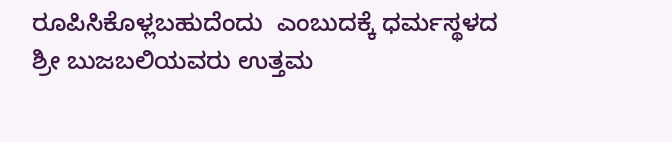ರೂಪಿಸಿಕೊಳ್ಲಬಹುದೆಂದು  ಎಂಬುದಕ್ಕೆ ಧರ್ಮಸ್ಥಳದ ಶ್ರೀ ಬುಜಬಲಿಯವರು ಉತ್ತಮ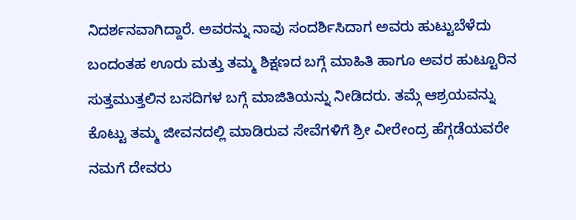ನಿದರ್ಶನವಾಗಿದ್ದಾರೆ. ಅವರನ್ನು ನಾವು ಸಂದರ್ಶಿಸಿದಾಗ ಅವರು ಹುಟ್ಟುಬೆಳೆದು ಬಂದಂತಹ ಊರು ಮತ್ತು ತಮ್ಮ ಶಿಕ್ಷಣದ ಬಗ್ಗೆ ಮಾಹಿತಿ ಹಾಗೂ ಅವರ ಹುಟ್ಟೂರಿನ ಸುತ್ತಮುತ್ತಲಿನ ಬಸದಿಗಳ ಬಗ್ಗೆ ಮಾಜಿತಿಯನ್ನು ನೀಡಿದರು. ತಮ್ಗೆ ಆಶ್ರಯವನ್ನು ಕೊಟ್ಟು ತಮ್ಮ ಜೀವನದಲ್ಲಿ ಮಾಡಿರುವ ಸೇವೆಗಳಿಗೆ ಶ್ರೀ ವೀರೇಂದ್ರ ಹೆಗ್ಗಡೆಯವರೇ ನಮಗೆ ದೇವರು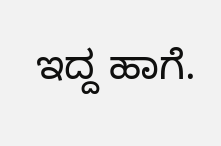ಇದ್ದ ಹಾಗೆ.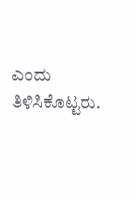ಎಂದು ತಿಳಿಸಿಕೊಟ್ಟರು.